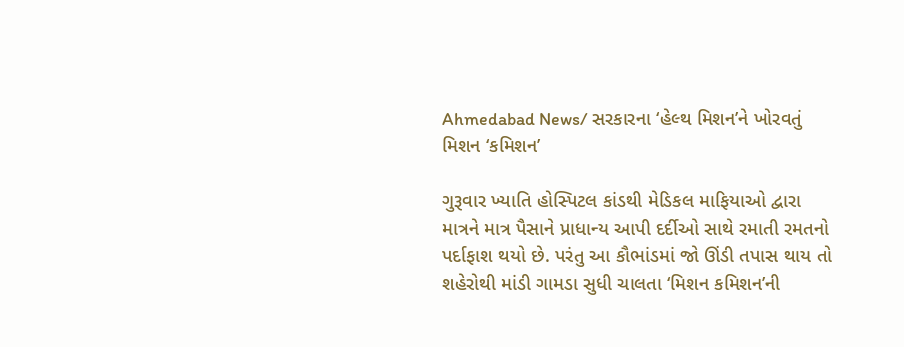Ahmedabad News/ સરકારના ‘હેલ્થ મિશન’ને ખોરવતું મિશન ‘કમિશન’

ગુરૂવાર ખ્યાતિ હોસ્પિટલ કાંડથી મેડિકલ માફિયાઓ દ્વારા માત્રને માત્ર પૈસાને પ્રાધાન્ય આપી દર્દીઓ સાથે રમાતી રમતનો પર્દાફાશ થયો છે. પરંતુ આ કૌભાંડમાં જો ઊંડી તપાસ થાય તો શહેરોથી માંડી ગામડા સુધી ચાલતા ‘મિશન કમિશન’ની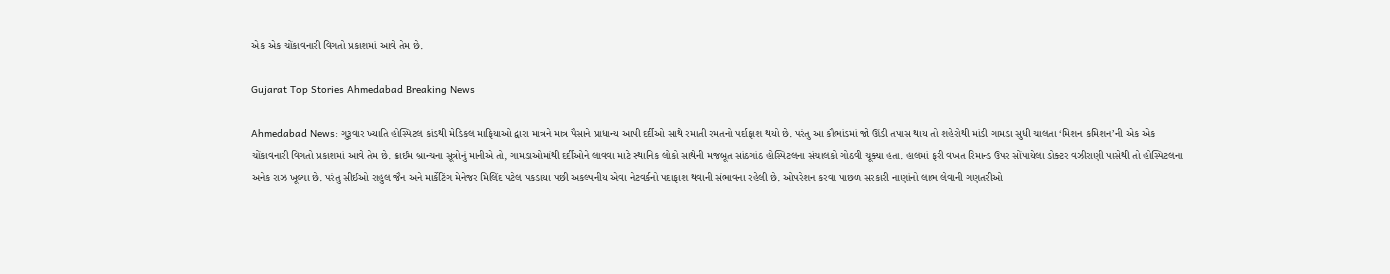એક એક ચોંકાવનારી વિગતો પ્રકાશમાં આવે તેમ છે.

Gujarat Top Stories Ahmedabad Breaking News

Ahmedabad News: ગુરૂવાર ખ્યાતિ હોસ્પિટલ કાંડથી મેડિકલ માફિયાઓ દ્વારા માત્રને માત્ર પૈસાને પ્રાધાન્ય આપી દર્દીઓ સાથે રમાતી રમતનો પર્દાફાશ થયો છે. પરંતુ આ કૌભાંડમાં જો ઊંડી તપાસ થાય તો શહેરોથી માંડી ગામડા સુધી ચાલતા ‘મિશન કમિશન’ની એક એક ચોંકાવનારી વિગતો પ્રકાશમાં આવે તેમ છે. ક્રાઈમ બ્રાન્ચના સૂત્રોનું માનીએ તો, ગામડાઓમાંથી દર્દીઓને લાવવા માટે સ્થાનિક લોકો સાથેની મજબૂત સાંઠગાંઠ હોસ્પિટલના સંચાલકો ગોઠવી ચૂક્યા હતા. હાલમાં ફરી વખત રિમાન્ડ ઉપર સોંપાયેલા ડોક્ટર વઝીરાણી પાસેથી તો હોસ્પિટલના અનેક રાઝ ખૂલ્યા છે. પરંતુ સીઈઓ રાહુલ જૈન અને માર્કેટિંગ મેનેજર મિલિંદ પટેલ પકડાયા પછી અકલ્પનીય એવા નેટવર્કનો પદાફાશ થવાની સંભાવના રહેલી છે. ઓપરેશન કરવા પાછળ સરકારી નાણાંનો લાભ લેવાની ગણતરીઓ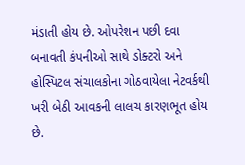મંડાતી હોય છે. ઓપરેશન પછી દવા બનાવતી કંપનીઓ સાથે ડોક્ટરો અને હોસ્પિટલ સંચાલકોના ગોઠવાયેલા નેટવર્કથી ખરી બેઠી આવકની લાલચ કારણભૂત હોય છે.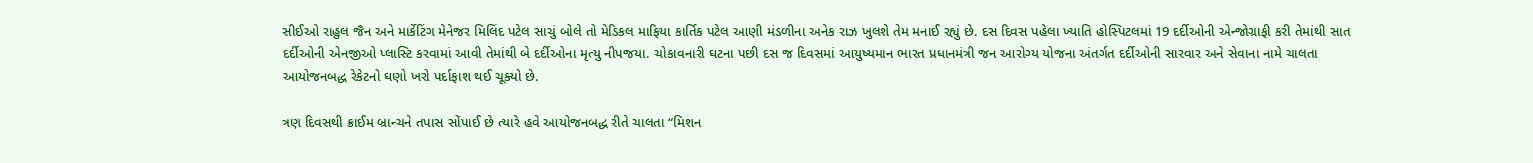સીઈઓ રાહુલ જૈન અને માર્કેટિંગ મેનેજર મિલિંદ પટેલ સાચું બોલે તો મેડિકલ માફિયા કાર્તિક પટેલ આણી મંડળીના અનેક રાઝ ખુલશે તેમ મનાઈ રહ્યું છે. દસ દિવસ પહેલા ખ્યાતિ હોસ્પિટલમાં 19 દર્દીઓની એન્જોગ્રાફી કરી તેમાંથી સાત દર્દીઓની એનજીઓ પ્લાસ્ટિ કરવામાં આવી તેમાંથી બે દર્દીઓના મૃત્યુ નીપજયા. ચોકાવનારી ઘટના પછી દસ જ દિવસમાં આયુષ્યમાન ભારત પ્રધાનમંત્રી જન આરોગ્ય યોજના અંતર્ગત દર્દીઓની સારવાર અને સેવાના નામે ચાલતા આયોજનબદ્ધ રેકેટનો ઘણો ખરો પર્દાફાશ થઈ ચૂક્યો છે.

ત્રણ દિવસથી ક્રાઈમ બ્રાન્ચને તપાસ સોંપાઈ છે ત્યારે હવે આયોજનબદ્ધ રીતે ચાલતા “મિશન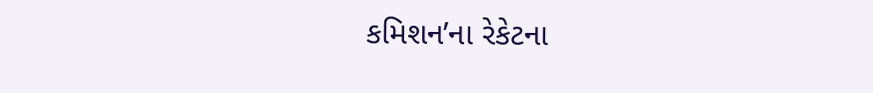કમિશન’ના રેકેટના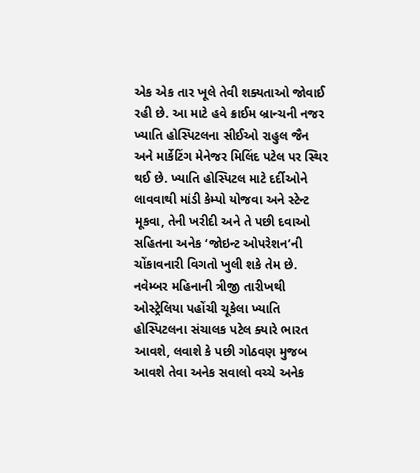એક એક તાર ખૂલે તેવી શક્યતાઓ જોવાઈ રહી છે. આ માટે હવે ક્રાઈમ બ્રાન્ચની નજર ખ્યાતિ હોસ્પિટલના સીઈઓ રાહુલ જૈન અને માર્કેટિંગ મેનેજર મિલિંદ પટેલ પર સ્થિર થઈ છે. ખ્યાતિ હોસ્પિટલ માટે દર્દીઓને લાવવાથી માંડી કેમ્પો યોજવા અને સ્ટેન્ટ મૂકવા, તેની ખરીદી અને તે પછી દવાઓ સહિતના અનેક ‘જોઇન્ટ ઓપરેશન’ની ચોંકાવનારી વિગતો ખુલી શકે તેમ છે. નવેમ્બર મહિનાની ત્રીજી તારીખથી ઓસ્ટ્રેલિયા પહોંચી ચૂકેલા ખ્યાતિ હોસ્પિટલના સંચાલક પટેલ ક્યારે ભારત આવશે, લવાશે કે પછી ગોઠવણ મુજબ આવશે તેવા અનેક સવાલો વચ્ચે અનેક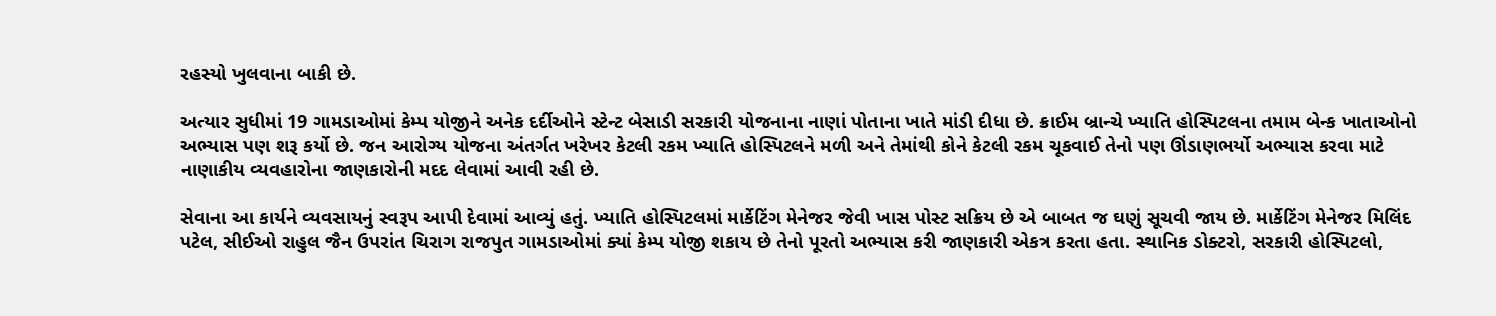રહસ્યો ખુલવાના બાકી છે.

અત્યાર સુધીમાં 19 ગામડાઓમાં કેમ્પ યોજીને અનેક દર્દીઓને સ્ટેન્ટ બેસાડી સરકારી યોજનાના નાણાં પોતાના ખાતે માંડી દીધા છે. ક્રાઈમ બ્રાન્ચે ખ્યાતિ હોસ્પિટલના તમામ બેન્ક ખાતાઓનો અભ્યાસ પણ શરૂ કર્યો છે. જન આરોગ્ય યોજના અંતર્ગત ખરેખર કેટલી રકમ ખ્યાતિ હોસ્પિટલને મળી અને તેમાંથી કોને કેટલી રકમ ચૂકવાઈ તેનો પણ ઊંડાણભર્યો અભ્યાસ કરવા માટે નાણાકીય વ્યવહારોના જાણકારોની મદદ લેવામાં આવી રહી છે.

સેવાના આ કાર્યને વ્યવસાયનું સ્વરૂપ આપી દેવામાં આવ્યું હતું. ખ્યાતિ હોસ્પિટલમાં માર્કેટિંગ મેનેજર જેવી ખાસ પોસ્ટ સક્રિય છે એ બાબત જ ઘણું સૂચવી જાય છે. માર્કેટિંગ મેનેજર મિલિંદ પટેલ, સીઈઓ રાહુલ જૈન ઉપરાંત ચિરાગ રાજપુત ગામડાઓમાં ક્યાં કેમ્પ યોજી શકાય છે તેનો પૂરતો અભ્યાસ કરી જાણકારી એકત્ર કરતા હતા. સ્થાનિક ડોક્ટરો, સરકારી હોસ્પિટલો,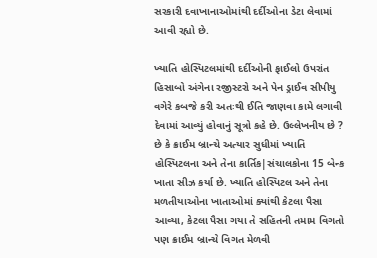સરકારી દવાખાનાઓમાંથી દર્દીઓના ડેટા લેવામાં આવી રહ્યો છે.

ખ્યાતિ હોસ્પિટલમાંથી દર્દીઓની ફાઈલો ઉપરાંત હિસાબો અંગેના રજીસ્ટરો અને પેન ડ્રાઈવ સીપીયુ વગેરે કબજે કરી અતઃથી ઈતિ જાણવા કામે લગાવી દેવામાં આવ્યું હોવાનું સૂત્રો કહે છે. ઉલ્લેખનીય છે ? છે કે ક્રાઈમ બ્રાન્ચે અત્યાર સુધીમાં ખ્યાતિ હોસ્પિટલના અને તેના કાર્તિક|સંચાલકોના 15 બેન્ક ખાતા સીઝ કર્યા છે. ખ્યાતિ હોસ્પિટલ અને તેના મળતીયાઓના ખાતાઓમાં ક્યાંથી કેટલા પૈસા આવ્યા, કેટલા પૈસા ગયા તે સહિતની તમામ વિગતો પણ ક્રાઈમ બ્રાન્ચે વિગત મેળવી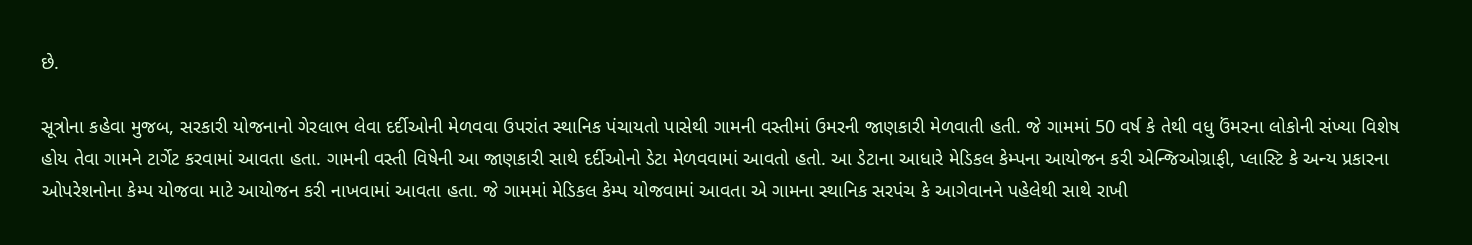છે.

સૂત્રોના કહેવા મુજબ, સરકારી યોજનાનો ગેરલાભ લેવા દર્દીઓની મેળવવા ઉપરાંત સ્થાનિક પંચાયતો પાસેથી ગામની વસ્તીમાં ઉમરની જાણકારી મેળવાતી હતી. જે ગામમાં 50 વર્ષ કે તેથી વધુ ઉંમરના લોકોની સંખ્યા વિશેષ હોય તેવા ગામને ટાર્ગેટ કરવામાં આવતા હતા. ગામની વસ્તી વિષેની આ જાણકારી સાથે દર્દીઓનો ડેટા મેળવવામાં આવતો હતો. આ ડેટાના આધારે મેડિકલ કેમ્પના આયોજન કરી એન્જિઓગ્રાફી, પ્લાસ્ટિ કે અન્ય પ્રકારના ઓપરેશનોના કેમ્પ યોજવા માટે આયોજન કરી નાખવામાં આવતા હતા. જે ગામમાં મેડિકલ કેમ્પ યોજવામાં આવતા એ ગામના સ્થાનિક સરપંચ કે આગેવાનને પહેલેથી સાથે રાખી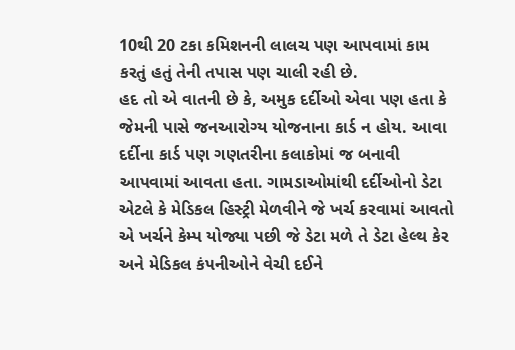10થી 20 ટકા કમિશનની લાલચ પણ આપવામાં કામ કરતું હતું તેની તપાસ પણ ચાલી રહી છે.
હદ તો એ વાતની છે કે, અમુક દર્દીઓ એવા પણ હતા કે જેમની પાસે જનઆરોગ્ય યોજનાના કાર્ડ ન હોય. આવા દર્દીના કાર્ડ પણ ગણતરીના કલાકોમાં જ બનાવી આપવામાં આવતા હતા. ગામડાઓમાંથી દર્દીઓનો ડેટા એટલે કે મેડિકલ હિસ્ટ્રી મેળવીને જે ખર્ચ કરવામાં આવતો એ ખર્ચને કેમ્પ યોજ્યા પછી જે ડેટા મળે તે ડેટા હેલ્થ કેર અને મેડિકલ કંપનીઓને વેચી દઈને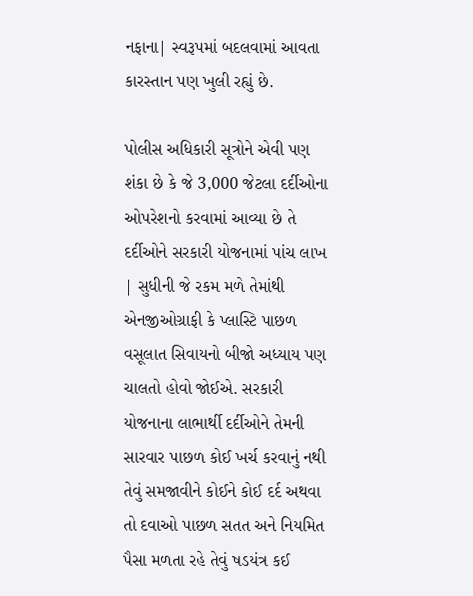નફાના| સ્વરૂપમાં બદલવામાં આવતા કારસ્તાન પણ ખુલી રહ્યું છે.

પોલીસ અધિકારી સૂત્રોને એવી પણ શંકા છે કે જે 3,000 જેટલા દર્દીઓના ઓપરેશનો કરવામાં આવ્યા છે તે દર્દીઓને સરકારી યોજનામાં પાંચ લાખ | સુધીની જે રકમ મળે તેમાંથી એનજીઓગ્રાફી કે પ્લાસ્ટિ પાછળ વસૂલાત સિવાયનો બીજો અધ્યાય પણ ચાલતો હોવો જોઈએ. સરકારી યોજનાના લાભાર્થી દર્દીઓને તેમની સારવાર પાછળ કોઈ ખર્ચ કરવાનું નથી તેવું સમજાવીને કોઈને કોઈ દર્દ અથવા તો દવાઓ પાછળ સતત અને નિયમિત પૈસા મળતા રહે તેવું ષડયંત્ર કઈ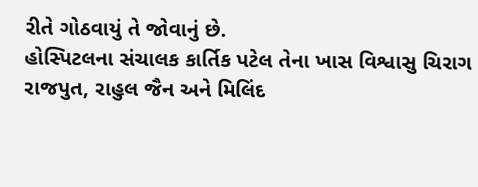રીતે ગોઠવાયું તે જોવાનું છે.
હોસ્પિટલના સંચાલક કાર્તિક પટેલ તેના ખાસ વિશ્વાસુ ચિરાગ રાજપુત, રાહુલ જૈન અને મિલિંદ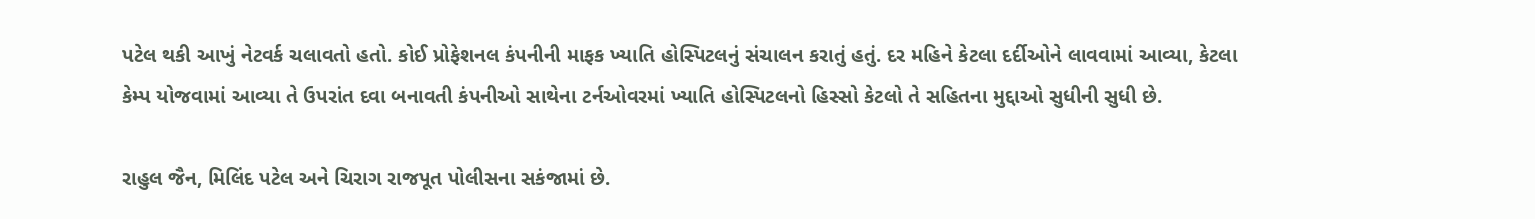પટેલ થકી આખું નેટવર્ક ચલાવતો હતો. કોઈ પ્રોફેશનલ કંપનીની માફક ખ્યાતિ હોસ્પિટલનું સંચાલન કરાતું હતું. દર મહિને કેટલા દર્દીઓને લાવવામાં આવ્યા, કેટલા કેમ્પ યોજવામાં આવ્યા તે ઉપરાંત દવા બનાવતી કંપનીઓ સાથેના ટર્નઓવરમાં ખ્યાતિ હોસ્પિટલનો હિસ્સો કેટલો તે સહિતના મુદ્દાઓ સુધીની સુધી છે.

રાહુલ જૈન, મિલિંદ પટેલ અને ચિરાગ રાજપૂત પોલીસના સકંજામાં છે.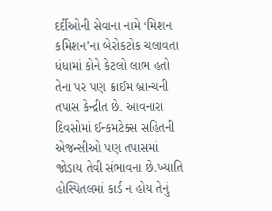દર્દીઓની સેવાના નામે ‘મિશન કમિશન’ના બેરોકટોક ચલાવતા ધંધામાં કોને કેટલો લાભ હતો તેના પર પણ ક્રાઈમ બ્રાન્ચની તપાસ કેન્દ્રીત છે. આવનારા દિવસોમાં ઈન્કમટેક્સ સહિતની એજન્સીઓ પણ તપાસમાં જોડાય તેવી સંભાવના છે.ખ્યાતિ હોસ્પિતલમાં કાર્ડ ન હોય તેનું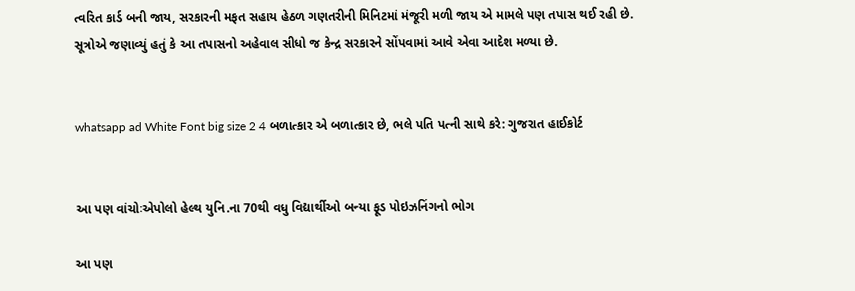ત્વરિત કાર્ડ બની જાય, સરકારની મફત સહાય હેઠળ ગણતરીની મિનિટમાં મંજૂરી મળી જાય એ મામલે પણ તપાસ થઈ રહી છે. સૂત્રોએ જણાવ્યું હતું કે આ તપાસનો અહેવાલ સીધો જ કેન્દ્ર સરકારને સોંપવામાં આવે એવા આદેશ મળ્યા છે.


whatsapp ad White Font big size 2 4 બળાત્કાર એ બળાત્કાર છે, ભલે પતિ પત્ની સાથે કરે: ગુજરાત હાઈકોર્ટ


આ પણ વાંચોઃએપોલો હેલ્થ યુનિ.ના 70થી વધુ વિદ્યાર્થીઓ બન્યા ફૂડ પોઇઝનિંગનો ભોગ

આ પણ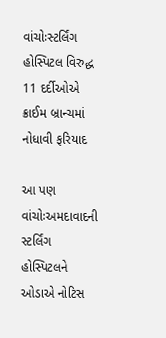વાંચોઃસ્ટર્લિંગ હોસ્પિટલ વિરુદ્ધ 11 દર્દીઓએ ક્રાઈમ બ્રાન્ચમાં નોધાવી ફરિયાદ

આ પણ વાંચોઃઅમદાવાદની સ્ટર્લિંગ હોસ્પિટલને ઓડાએ નોટિસ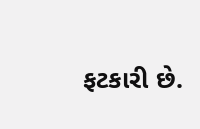ફટકારી છે.